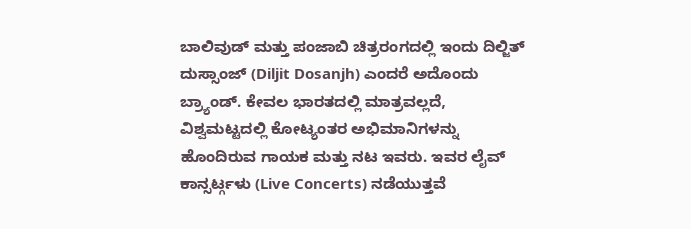ಬಾಲಿವುಡ್ ಮತ್ತು ಪಂಜಾಬಿ ಚಿತ್ರರಂಗದಲ್ಲಿ ಇಂದು ದಿಲ್ಜಿತ್ ದುಸ್ಸಾಂಜ್ (Diljit Dosanjh) ಎಂದರೆ ಅದೊಂದು ಬ್ರ್ಯಾಂಡ್. ಕೇವಲ ಭಾರತದಲ್ಲಿ ಮಾತ್ರವಲ್ಲದೆ, ವಿಶ್ವಮಟ್ಟದಲ್ಲಿ ಕೋಟ್ಯಂತರ ಅಭಿಮಾನಿಗಳನ್ನು ಹೊಂದಿರುವ ಗಾಯಕ ಮತ್ತು ನಟ ಇವರು. ಇವರ ಲೈವ್ ಕಾನ್ಸರ್ಟ್ಗಳು (Live Concerts) ನಡೆಯುತ್ತವೆ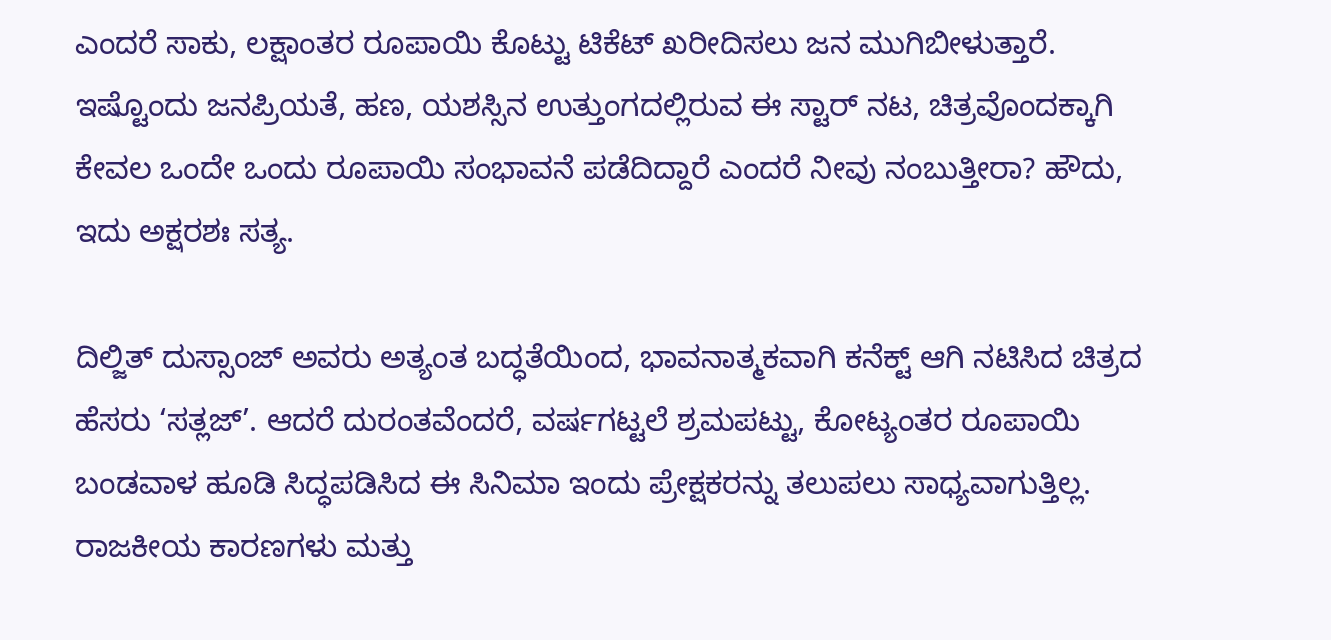ಎಂದರೆ ಸಾಕು, ಲಕ್ಷಾಂತರ ರೂಪಾಯಿ ಕೊಟ್ಟು ಟಿಕೆಟ್ ಖರೀದಿಸಲು ಜನ ಮುಗಿಬೀಳುತ್ತಾರೆ. ಇಷ್ಟೊಂದು ಜನಪ್ರಿಯತೆ, ಹಣ, ಯಶಸ್ಸಿನ ಉತ್ತುಂಗದಲ್ಲಿರುವ ಈ ಸ್ಟಾರ್ ನಟ, ಚಿತ್ರವೊಂದಕ್ಕಾಗಿ ಕೇವಲ ಒಂದೇ ಒಂದು ರೂಪಾಯಿ ಸಂಭಾವನೆ ಪಡೆದಿದ್ದಾರೆ ಎಂದರೆ ನೀವು ನಂಬುತ್ತೀರಾ? ಹೌದು, ಇದು ಅಕ್ಷರಶಃ ಸತ್ಯ.

ದಿಲ್ಜಿತ್ ದುಸ್ಸಾಂಜ್ ಅವರು ಅತ್ಯಂತ ಬದ್ಧತೆಯಿಂದ, ಭಾವನಾತ್ಮಕವಾಗಿ ಕನೆಕ್ಟ್ ಆಗಿ ನಟಿಸಿದ ಚಿತ್ರದ ಹೆಸರು ‘ಸತ್ಲಜ್’. ಆದರೆ ದುರಂತವೆಂದರೆ, ವರ್ಷಗಟ್ಟಲೆ ಶ್ರಮಪಟ್ಟು, ಕೋಟ್ಯಂತರ ರೂಪಾಯಿ ಬಂಡವಾಳ ಹೂಡಿ ಸಿದ್ಧಪಡಿಸಿದ ಈ ಸಿನಿಮಾ ಇಂದು ಪ್ರೇಕ್ಷಕರನ್ನು ತಲುಪಲು ಸಾಧ್ಯವಾಗುತ್ತಿಲ್ಲ. ರಾಜಕೀಯ ಕಾರಣಗಳು ಮತ್ತು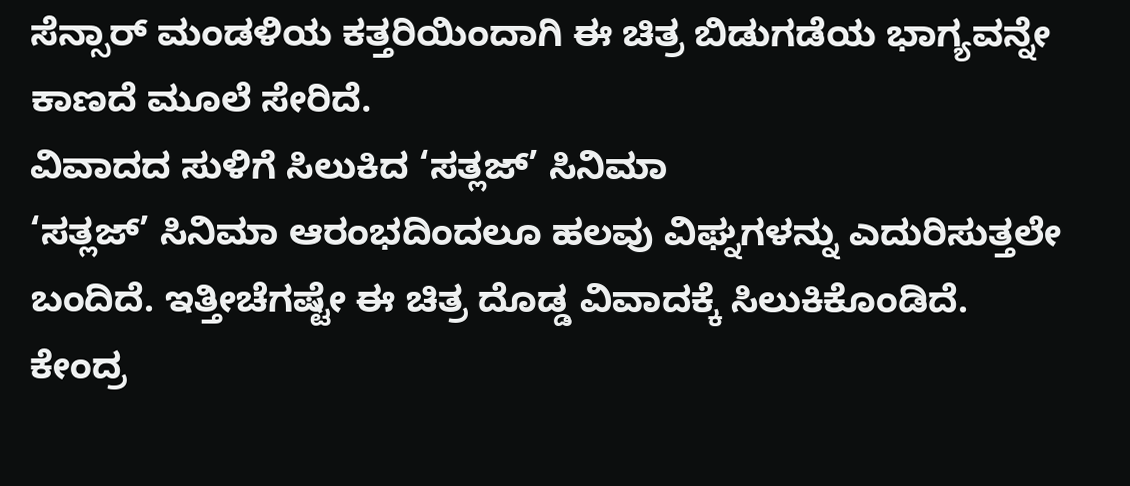ಸೆನ್ಸಾರ್ ಮಂಡಳಿಯ ಕತ್ತರಿಯಿಂದಾಗಿ ಈ ಚಿತ್ರ ಬಿಡುಗಡೆಯ ಭಾಗ್ಯವನ್ನೇ ಕಾಣದೆ ಮೂಲೆ ಸೇರಿದೆ.
ವಿವಾದದ ಸುಳಿಗೆ ಸಿಲುಕಿದ ‘ಸತ್ಲಜ್’ ಸಿನಿಮಾ
‘ಸತ್ಲಜ್’ ಸಿನಿಮಾ ಆರಂಭದಿಂದಲೂ ಹಲವು ವಿಘ್ನಗಳನ್ನು ಎದುರಿಸುತ್ತಲೇ ಬಂದಿದೆ. ಇತ್ತೀಚೆಗಷ್ಟೇ ಈ ಚಿತ್ರ ದೊಡ್ಡ ವಿವಾದಕ್ಕೆ ಸಿಲುಕಿಕೊಂಡಿದೆ. ಕೇಂದ್ರ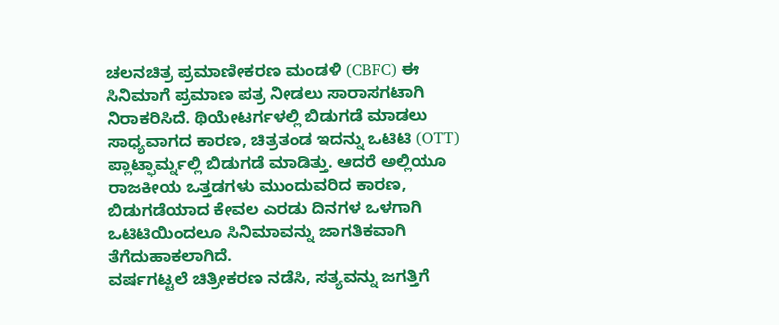ಚಲನಚಿತ್ರ ಪ್ರಮಾಣೀಕರಣ ಮಂಡಳಿ (CBFC) ಈ ಸಿನಿಮಾಗೆ ಪ್ರಮಾಣ ಪತ್ರ ನೀಡಲು ಸಾರಾಸಗಟಾಗಿ ನಿರಾಕರಿಸಿದೆ. ಥಿಯೇಟರ್ಗಳಲ್ಲಿ ಬಿಡುಗಡೆ ಮಾಡಲು ಸಾಧ್ಯವಾಗದ ಕಾರಣ, ಚಿತ್ರತಂಡ ಇದನ್ನು ಒಟಿಟಿ (OTT) ಪ್ಲಾಟ್ಫಾರ್ಮ್ನಲ್ಲಿ ಬಿಡುಗಡೆ ಮಾಡಿತ್ತು. ಆದರೆ ಅಲ್ಲಿಯೂ ರಾಜಕೀಯ ಒತ್ತಡಗಳು ಮುಂದುವರಿದ ಕಾರಣ, ಬಿಡುಗಡೆಯಾದ ಕೇವಲ ಎರಡು ದಿನಗಳ ಒಳಗಾಗಿ ಒಟಿಟಿಯಿಂದಲೂ ಸಿನಿಮಾವನ್ನು ಜಾಗತಿಕವಾಗಿ ತೆಗೆದುಹಾಕಲಾಗಿದೆ.
ವರ್ಷಗಟ್ಟಲೆ ಚಿತ್ರೀಕರಣ ನಡೆಸಿ, ಸತ್ಯವನ್ನು ಜಗತ್ತಿಗೆ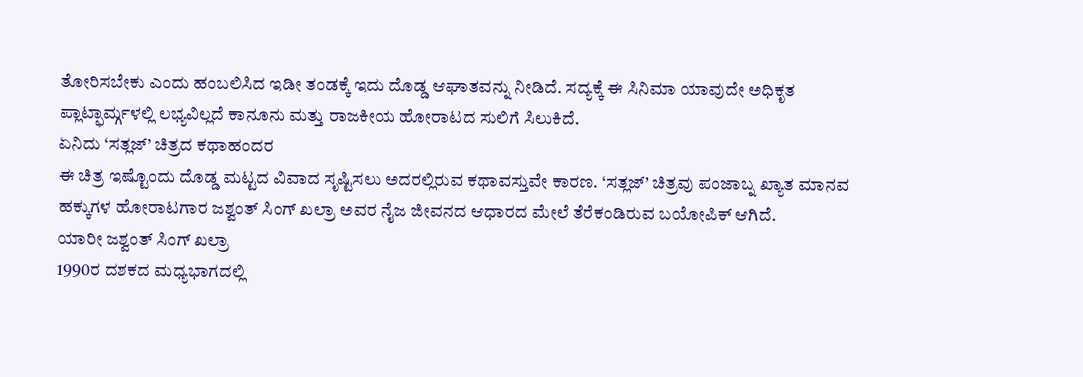ತೋರಿಸಬೇಕು ಎಂದು ಹಂಬಲಿಸಿದ ಇಡೀ ತಂಡಕ್ಕೆ ಇದು ದೊಡ್ಡ ಆಘಾತವನ್ನು ನೀಡಿದೆ. ಸದ್ಯಕ್ಕೆ ಈ ಸಿನಿಮಾ ಯಾವುದೇ ಅಧಿಕೃತ ಪ್ಲಾಟ್ಫಾರ್ಮ್ಗಳಲ್ಲಿ ಲಭ್ಯವಿಲ್ಲದೆ ಕಾನೂನು ಮತ್ತು ರಾಜಕೀಯ ಹೋರಾಟದ ಸುಲಿಗೆ ಸಿಲುಕಿದೆ.
ಏನಿದು ‘ಸತ್ಲಜ್’ ಚಿತ್ರದ ಕಥಾಹಂದರ
ಈ ಚಿತ್ರ ಇಷ್ಟೊಂದು ದೊಡ್ಡ ಮಟ್ಟದ ವಿವಾದ ಸೃಷ್ಟಿಸಲು ಅದರಲ್ಲಿರುವ ಕಥಾವಸ್ತುವೇ ಕಾರಣ. ‘ಸತ್ಲಜ್’ ಚಿತ್ರವು ಪಂಜಾಬ್ನ ಖ್ಯಾತ ಮಾನವ ಹಕ್ಕುಗಳ ಹೋರಾಟಗಾರ ಜಶ್ವಂತ್ ಸಿಂಗ್ ಖಲ್ರಾ ಅವರ ನೈಜ ಜೀವನದ ಆಧಾರದ ಮೇಲೆ ತೆರೆಕಂಡಿರುವ ಬಯೋಪಿಕ್ ಆಗಿದೆ.
ಯಾರೀ ಜಶ್ವಂತ್ ಸಿಂಗ್ ಖಲ್ರಾ
1990ರ ದಶಕದ ಮಧ್ಯಭಾಗದಲ್ಲಿ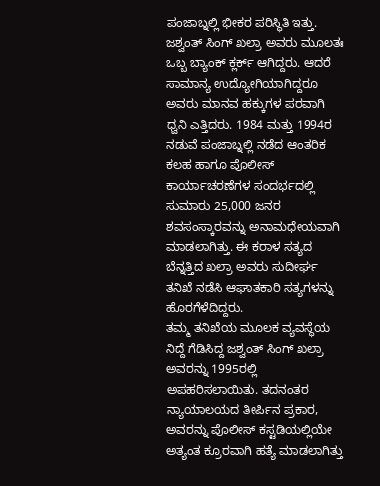ಪಂಜಾಬ್ನಲ್ಲಿ ಭೀಕರ ಪರಿಸ್ಥಿತಿ ಇತ್ತು. ಜಶ್ವಂತ್ ಸಿಂಗ್ ಖಲ್ರಾ ಅವರು ಮೂಲತಃ ಒಬ್ಬ ಬ್ಯಾಂಕ್ ಕ್ಲರ್ಕ್ ಆಗಿದ್ದರು. ಆದರೆ ಸಾಮಾನ್ಯ ಉದ್ಯೋಗಿಯಾಗಿದ್ದರೂ ಅವರು ಮಾನವ ಹಕ್ಕುಗಳ ಪರವಾಗಿ ಧ್ವನಿ ಎತ್ತಿದರು. 1984 ಮತ್ತು 1994ರ ನಡುವೆ ಪಂಜಾಬ್ನಲ್ಲಿ ನಡೆದ ಆಂತರಿಕ ಕಲಹ ಹಾಗೂ ಪೊಲೀಸ್ ಕಾರ್ಯಾಚರಣೆಗಳ ಸಂದರ್ಭದಲ್ಲಿ ಸುಮಾರು 25,000 ಜನರ ಶವಸಂಸ್ಕಾರವನ್ನು ಅನಾಮಧೇಯವಾಗಿ ಮಾಡಲಾಗಿತ್ತು. ಈ ಕರಾಳ ಸತ್ಯದ ಬೆನ್ನತ್ತಿದ ಖಲ್ರಾ ಅವರು ಸುದೀರ್ಘ ತನಿಖೆ ನಡೆಸಿ ಆಘಾತಕಾರಿ ಸತ್ಯಗಳನ್ನು ಹೊರಗೆಳೆದಿದ್ದರು.
ತಮ್ಮ ತನಿಖೆಯ ಮೂಲಕ ವ್ಯವಸ್ಥೆಯ ನಿದ್ದೆ ಗೆಡಿಸಿದ್ದ ಜಶ್ವಂತ್ ಸಿಂಗ್ ಖಲ್ರಾ ಅವರನ್ನು 1995ರಲ್ಲಿ ಅಪಹರಿಸಲಾಯಿತು. ತದನಂತರ ನ್ಯಾಯಾಲಯದ ತೀರ್ಪಿನ ಪ್ರಕಾರ, ಅವರನ್ನು ಪೊಲೀಸ್ ಕಸ್ಟಡಿಯಲ್ಲಿಯೇ ಅತ್ಯಂತ ಕ್ರೂರವಾಗಿ ಹತ್ಯೆ ಮಾಡಲಾಗಿತ್ತು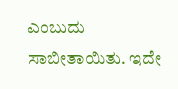ಎಂಬುದು ಸಾಬೀತಾಯಿತು. ಇದೇ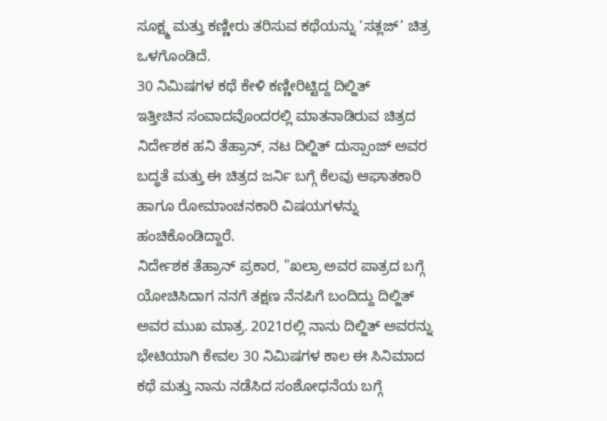ಸೂಕ್ಷ್ಮ ಮತ್ತು ಕಣ್ಣೀರು ತರಿಸುವ ಕಥೆಯನ್ನು ‘ಸತ್ಲಜ್’ ಚಿತ್ರ ಒಳಗೊಂಡಿದೆ.
30 ನಿಮಿಷಗಳ ಕಥೆ ಕೇಳಿ ಕಣ್ಣೀರಿಟ್ಟಿದ್ದ ದಿಲ್ಜಿತ್
ಇತ್ತೀಚಿನ ಸಂವಾದವೊಂದರಲ್ಲಿ ಮಾತನಾಡಿರುವ ಚಿತ್ರದ ನಿರ್ದೇಶಕ ಹನಿ ತೆಹ್ರಾನ್, ನಟ ದಿಲ್ಜಿತ್ ದುಸ್ಸಾಂಜ್ ಅವರ ಬದ್ಧತೆ ಮತ್ತು ಈ ಚಿತ್ರದ ಜರ್ನಿ ಬಗ್ಗೆ ಕೆಲವು ಆಘಾತಕಾರಿ ಹಾಗೂ ರೋಮಾಂಚನಕಾರಿ ವಿಷಯಗಳನ್ನು ಹಂಚಿಕೊಂಡಿದ್ದಾರೆ.
ನಿರ್ದೇಶಕ ತೆಹ್ರಾನ್ ಪ್ರಕಾರ, "ಖಲ್ರಾ ಅವರ ಪಾತ್ರದ ಬಗ್ಗೆ ಯೋಚಿಸಿದಾಗ ನನಗೆ ತಕ್ಷಣ ನೆನಪಿಗೆ ಬಂದಿದ್ದು ದಿಲ್ಜಿತ್ ಅವರ ಮುಖ ಮಾತ್ರ. 2021ರಲ್ಲಿ ನಾನು ದಿಲ್ಜಿತ್ ಅವರನ್ನು ಭೇಟಿಯಾಗಿ ಕೇವಲ 30 ನಿಮಿಷಗಳ ಕಾಲ ಈ ಸಿನಿಮಾದ ಕಥೆ ಮತ್ತು ನಾನು ನಡೆಸಿದ ಸಂಶೋಧನೆಯ ಬಗ್ಗೆ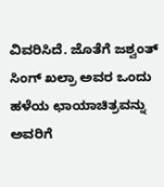ವಿವರಿಸಿದೆ. ಜೊತೆಗೆ ಜಶ್ವಂತ್ ಸಿಂಗ್ ಖಲ್ರಾ ಅವರ ಒಂದು ಹಳೆಯ ಛಾಯಾಚಿತ್ರವನ್ನು ಅವರಿಗೆ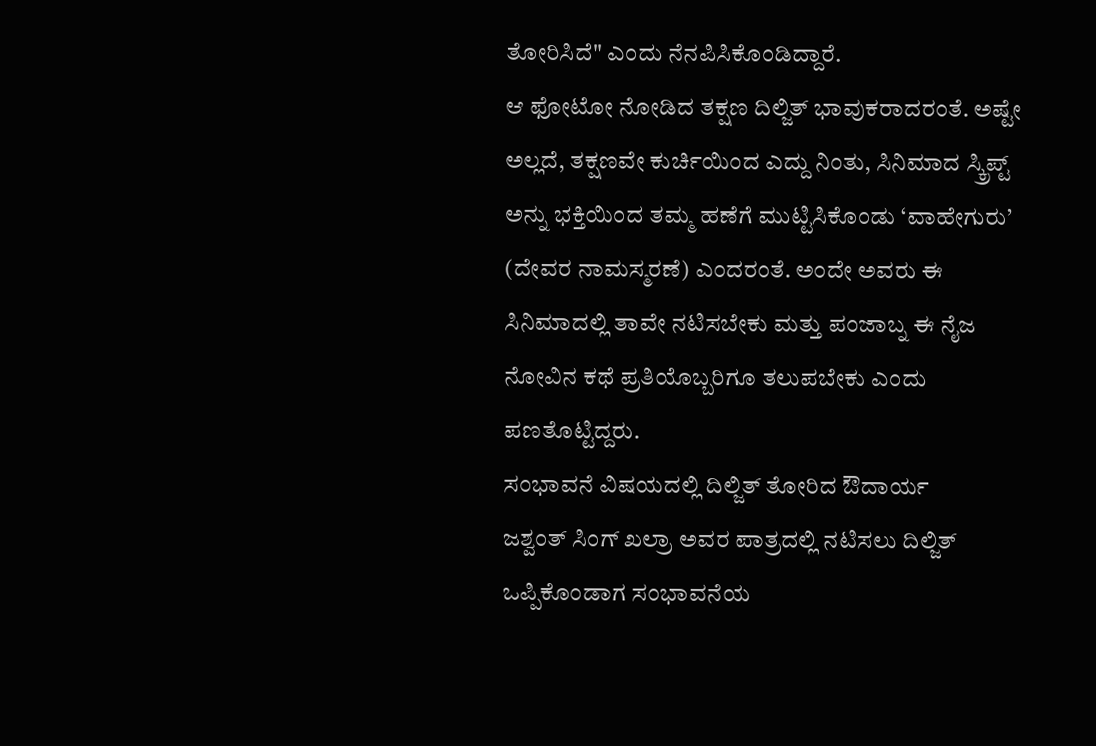ತೋರಿಸಿದೆ" ಎಂದು ನೆನಪಿಸಿಕೊಂಡಿದ್ದಾರೆ.
ಆ ಫೋಟೋ ನೋಡಿದ ತಕ್ಷಣ ದಿಲ್ಜಿತ್ ಭಾವುಕರಾದರಂತೆ. ಅಷ್ಟೇ ಅಲ್ಲದೆ, ತಕ್ಷಣವೇ ಕುರ್ಚಿಯಿಂದ ಎದ್ದು ನಿಂತು, ಸಿನಿಮಾದ ಸ್ಕ್ರಿಪ್ಟ್ ಅನ್ನು ಭಕ್ತಿಯಿಂದ ತಮ್ಮ ಹಣೆಗೆ ಮುಟ್ಟಿಸಿಕೊಂಡು ‘ವಾಹೇಗುರು’ (ದೇವರ ನಾಮಸ್ಮರಣೆ) ಎಂದರಂತೆ. ಅಂದೇ ಅವರು ಈ ಸಿನಿಮಾದಲ್ಲಿ ತಾವೇ ನಟಿಸಬೇಕು ಮತ್ತು ಪಂಜಾಬ್ನ ಈ ನೈಜ ನೋವಿನ ಕಥೆ ಪ್ರತಿಯೊಬ್ಬರಿಗೂ ತಲುಪಬೇಕು ಎಂದು ಪಣತೊಟ್ಟಿದ್ದರು.
ಸಂಭಾವನೆ ವಿಷಯದಲ್ಲಿ ದಿಲ್ಜಿತ್ ತೋರಿದ ಔದಾರ್ಯ
ಜಶ್ವಂತ್ ಸಿಂಗ್ ಖಲ್ರಾ ಅವರ ಪಾತ್ರದಲ್ಲಿ ನಟಿಸಲು ದಿಲ್ಜಿತ್ ಒಪ್ಪಿಕೊಂಡಾಗ ಸಂಭಾವನೆಯ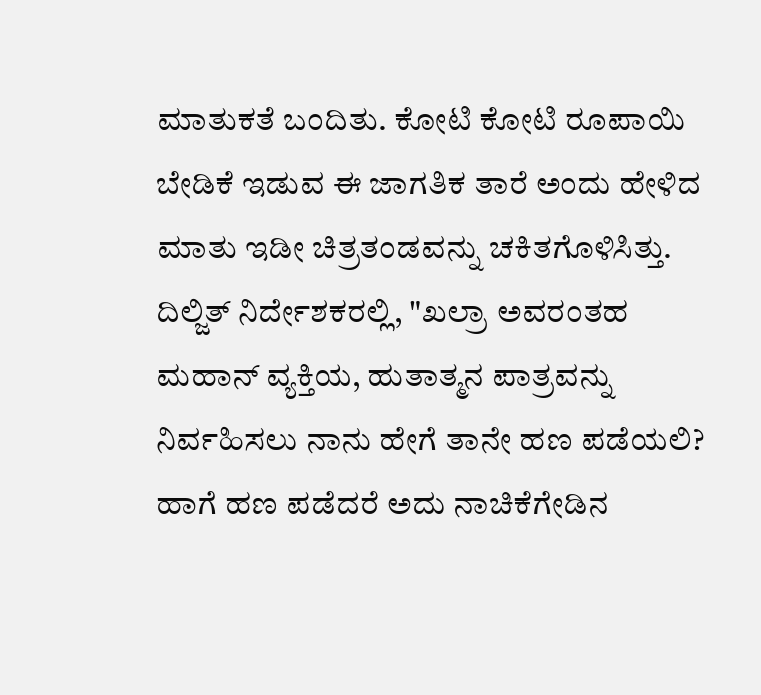ಮಾತುಕತೆ ಬಂದಿತು. ಕೋಟಿ ಕೋಟಿ ರೂಪಾಯಿ ಬೇಡಿಕೆ ಇಡುವ ಈ ಜಾಗತಿಕ ತಾರೆ ಅಂದು ಹೇಳಿದ ಮಾತು ಇಡೀ ಚಿತ್ರತಂಡವನ್ನು ಚಕಿತಗೊಳಿಸಿತ್ತು.
ದಿಲ್ಜಿತ್ ನಿರ್ದೇಶಕರಲ್ಲಿ, "ಖಲ್ರಾ ಅವರಂತಹ ಮಹಾನ್ ವ್ಯಕ್ತಿಯ, ಹುತಾತ್ಮನ ಪಾತ್ರವನ್ನು ನಿರ್ವಹಿಸಲು ನಾನು ಹೇಗೆ ತಾನೇ ಹಣ ಪಡೆಯಲಿ? ಹಾಗೆ ಹಣ ಪಡೆದರೆ ಅದು ನಾಚಿಕೆಗೇಡಿನ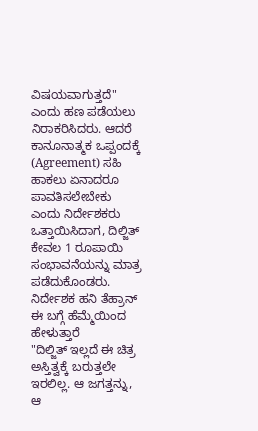ವಿಷಯವಾಗುತ್ತದೆ" ಎಂದು ಹಣ ಪಡೆಯಲು ನಿರಾಕರಿಸಿದರು. ಆದರೆ ಕಾನೂನಾತ್ಮಕ ಒಪ್ಪಂದಕ್ಕೆ (Agreement) ಸಹಿ ಹಾಕಲು ಏನಾದರೂ ಪಾವತಿಸಲೇಬೇಕು ಎಂದು ನಿರ್ದೇಶಕರು ಒತ್ತಾಯಿಸಿದಾಗ, ದಿಲ್ಜಿತ್ ಕೇವಲ 1 ರೂಪಾಯಿ ಸಂಭಾವನೆಯನ್ನು ಮಾತ್ರ ಪಡೆದುಕೊಂಡರು.
ನಿರ್ದೇಶಕ ಹನಿ ತೆಹ್ರಾನ್ ಈ ಬಗ್ಗೆ ಹೆಮ್ಮೆಯಿಂದ ಹೇಳುತ್ತಾರೆ
"ದಿಲ್ಜಿತ್ ಇಲ್ಲದೆ ಈ ಚಿತ್ರ ಅಸ್ತಿತ್ವಕ್ಕೆ ಬರುತ್ತಲೇ ಇರಲಿಲ್ಲ. ಆ ಜಗತ್ತನ್ನು, ಆ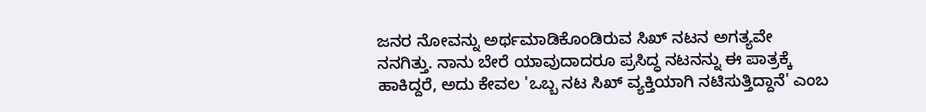ಜನರ ನೋವನ್ನು ಅರ್ಥಮಾಡಿಕೊಂಡಿರುವ ಸಿಖ್ ನಟನ ಅಗತ್ಯವೇ ನನಗಿತ್ತು. ನಾನು ಬೇರೆ ಯಾವುದಾದರೂ ಪ್ರಸಿದ್ಧ ನಟನನ್ನು ಈ ಪಾತ್ರಕ್ಕೆ ಹಾಕಿದ್ದರೆ, ಅದು ಕೇವಲ 'ಒಬ್ಬ ನಟ ಸಿಖ್ ವ್ಯಕ್ತಿಯಾಗಿ ನಟಿಸುತ್ತಿದ್ದಾನೆ' ಎಂಬ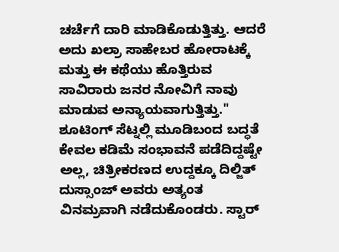ಚರ್ಚೆಗೆ ದಾರಿ ಮಾಡಿಕೊಡುತ್ತಿತ್ತು. ಆದರೆ ಅದು ಖಲ್ರಾ ಸಾಹೇಬರ ಹೋರಾಟಕ್ಕೆ ಮತ್ತು ಈ ಕಥೆಯು ಹೊತ್ತಿರುವ ಸಾವಿರಾರು ಜನರ ನೋವಿಗೆ ನಾವು ಮಾಡುವ ಅನ್ಯಾಯವಾಗುತ್ತಿತ್ತು."
ಶೂಟಿಂಗ್ ಸೆಟ್ನಲ್ಲಿ ಮೂಡಿಬಂದ ಬದ್ಧತೆ
ಕೇವಲ ಕಡಿಮೆ ಸಂಭಾವನೆ ಪಡೆದಿದ್ದಷ್ಟೇ ಅಲ್ಲ, ಚಿತ್ರೀಕರಣದ ಉದ್ದಕ್ಕೂ ದಿಲ್ಜಿತ್ ದುಸ್ಸಾಂಜ್ ಅವರು ಅತ್ಯಂತ ವಿನಮ್ರವಾಗಿ ನಡೆದುಕೊಂಡರು. ಸ್ಟಾರ್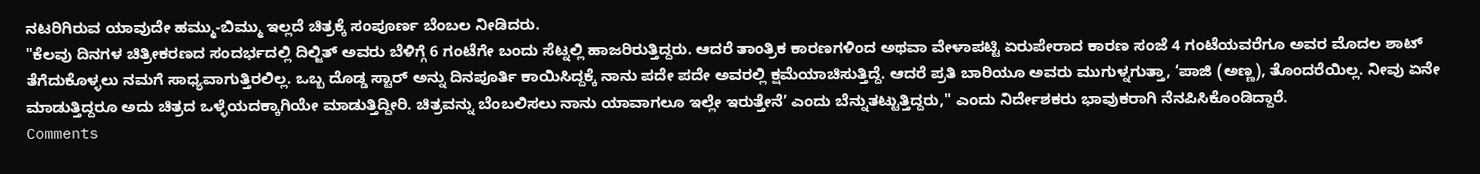ನಟರಿಗಿರುವ ಯಾವುದೇ ಹಮ್ಮು-ಬಿಮ್ಮು ಇಲ್ಲದೆ ಚಿತ್ರಕ್ಕೆ ಸಂಪೂರ್ಣ ಬೆಂಬಲ ನೀಡಿದರು.
"ಕೆಲವು ದಿನಗಳ ಚಿತ್ರೀಕರಣದ ಸಂದರ್ಭದಲ್ಲಿ ದಿಲ್ಜಿತ್ ಅವರು ಬೆಳಿಗ್ಗೆ 6 ಗಂಟೆಗೇ ಬಂದು ಸೆಟ್ನಲ್ಲಿ ಹಾಜರಿರುತ್ತಿದ್ದರು. ಆದರೆ ತಾಂತ್ರಿಕ ಕಾರಣಗಳಿಂದ ಅಥವಾ ವೇಳಾಪಟ್ಟಿ ಏರುಪೇರಾದ ಕಾರಣ ಸಂಜೆ 4 ಗಂಟೆಯವರೆಗೂ ಅವರ ಮೊದಲ ಶಾಟ್ ತೆಗೆದುಕೊಳ್ಳಲು ನಮಗೆ ಸಾಧ್ಯವಾಗುತ್ತಿರಲಿಲ್ಲ. ಒಬ್ಬ ದೊಡ್ಡ ಸ್ಟಾರ್ ಅನ್ನು ದಿನಪೂರ್ತಿ ಕಾಯಿಸಿದ್ದಕ್ಕೆ ನಾನು ಪದೇ ಪದೇ ಅವರಲ್ಲಿ ಕ್ಷಮೆಯಾಚಿಸುತ್ತಿದ್ದೆ. ಆದರೆ ಪ್ರತಿ ಬಾರಿಯೂ ಅವರು ಮುಗುಳ್ನಗುತ್ತಾ, ‘ಪಾಜಿ (ಅಣ್ಣ), ತೊಂದರೆಯಿಲ್ಲ. ನೀವು ಏನೇ ಮಾಡುತ್ತಿದ್ದರೂ ಅದು ಚಿತ್ರದ ಒಳ್ಳೆಯದಕ್ಕಾಗಿಯೇ ಮಾಡುತ್ತಿದ್ದೀರಿ. ಚಿತ್ರವನ್ನು ಬೆಂಬಲಿಸಲು ನಾನು ಯಾವಾಗಲೂ ಇಲ್ಲೇ ಇರುತ್ತೇನೆ’ ಎಂದು ಬೆನ್ನುತಟ್ಟುತ್ತಿದ್ದರು," ಎಂದು ನಿರ್ದೇಶಕರು ಭಾವುಕರಾಗಿ ನೆನಪಿಸಿಕೊಂಡಿದ್ದಾರೆ.
Comments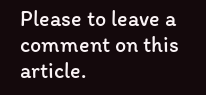Please to leave a comment on this article.